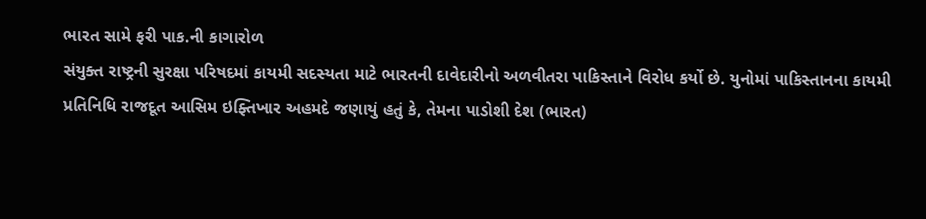ભારત સામે ફરી પાક.ની કાગારોળ
સંયુક્ત રાષ્ટ્રની સુરક્ષા પરિષદમાં કાયમી સદસ્યતા માટે ભારતની દાવેદારીનો અળવીતરા પાકિસ્તાને વિરોધ કર્યો છે. યુનોમાં પાકિસ્તાનના કાયમી પ્રતિનિધિ રાજદૂત આસિમ ઇફ્તિખાર અહમદે જણાયું હતું કે, તેમના પાડોશી દેશ (ભારત)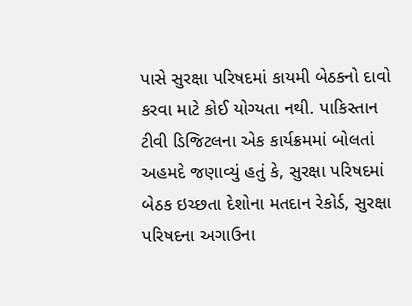પાસે સુરક્ષા પરિષદમાં કાયમી બેઠકનો દાવો કરવા માટે કોઈ યોગ્યતા નથી. પાકિસ્તાન ટીવી ડિજિટલના એક કાર્યક્રમમાં બોલતાં અહમદે જણાવ્યું હતું કે, સુરક્ષા પરિષદમાં બેઠક ઇચ્છતા દેશોના મતદાન રેકોર્ડ, સુરક્ષા પરિષદના અગાઉના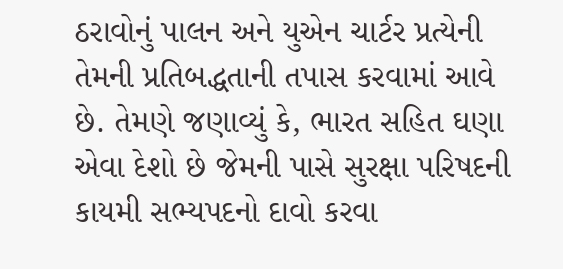ઠરાવોનું પાલન અને યુએન ચાર્ટર પ્રત્યેની તેમની પ્રતિબદ્ધતાની તપાસ કરવામાં આવે છે. તેમણે જણાવ્યું કે, ભારત સહિત ઘણા એવા દેશો છે જેમની પાસે સુરક્ષા પરિષદની કાયમી સભ્યપદનો દાવો કરવા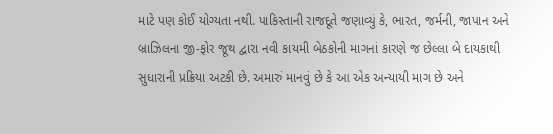માટે પણ કોઈ યોગ્યતા નથી. પાકિસ્તાની રાજદૂતે જણાવ્યું કે, ભારત, જર્મની, જાપાન અને બ્રાઝિલના જી-ફોર જૂથ દ્વારા નવી કાયમી બેઠકોની માગનાં કારણે જ છેલ્લા બે દાયકાથી સુધારાની પ્રક્રિયા અટકી છે. અમારું માનવું છે કે આ એક અન્યાયી માગ છે અને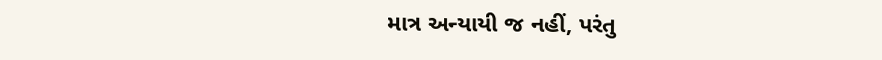માત્ર અન્યાયી જ નહીં, પરંતુ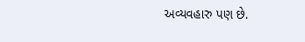અવ્યવહારુ પણ છે.